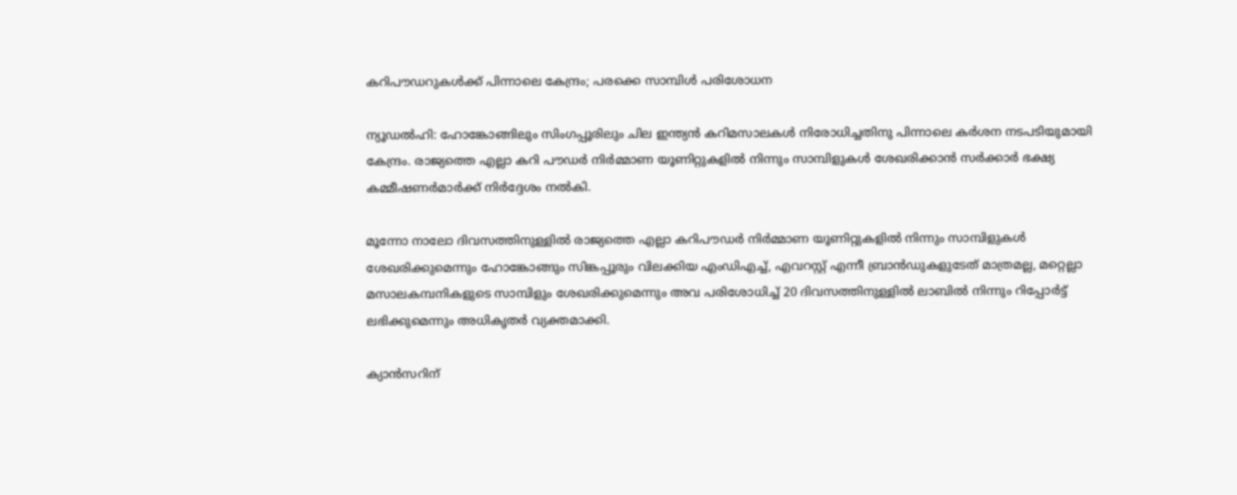കറിപൗഡറുകള്‍ക്ക് പിന്നാലെ കേന്ദ്രം; പരക്കെ സാമ്പിള്‍ പരിശോധന

ന്യൂഡല്‍ഹി: ഹോങ്കോങ്ങിലും സിംഗപ്പൂരിലും ചില ഇന്ത്യന്‍ കറിമസാലകള്‍ നിരോധിച്ചതിനു പിന്നാലെ കര്‍ശന നടപടിയുമായി കേന്ദ്രം. രാജ്യത്തെ എല്ലാ കറി പൗഡര്‍ നിര്‍മ്മാണ യൂണിറ്റുകളില്‍ നിന്നും സാമ്പിളുകള്‍ ശേഖരിക്കാന്‍ സര്‍ക്കാര്‍ ഭക്ഷ്യ കമ്മീഷണര്‍മാര്‍ക്ക് നിര്‍ദ്ദേശം നല്‍കി.

മൂന്നോ നാലോ ദിവസത്തിനുള്ളില്‍ രാജ്യത്തെ എല്ലാ കറിപൗഡര്‍ നിര്‍മ്മാണ യൂണിറ്റുകളില്‍ നിന്നും സാമ്പിളുകള്‍ ശേഖരിക്കുമെന്നും ഹോങ്കോങ്ങും സിങ്കപ്പൂരും വിലക്കിയ എംഡിഎച്ച്, എവറസ്റ്റ് എന്നീ ബ്രാന്‍ഡുകളുടേത് മാത്രമല്ല, മറ്റെല്ലാ മസാലകമ്പനികളുടെ സാമ്പിളും ശേഖരിക്കുമെന്നും അവ പരിശോധിച്ച് 20 ദിവസത്തിനുള്ളില്‍ ലാബില്‍ നിന്നും റിപ്പോര്‍ട്ട് ലഭിക്കുമെന്നും അധികൃതര്‍ വ്യക്തമാക്കി.

ക്യാന്‍സറിന്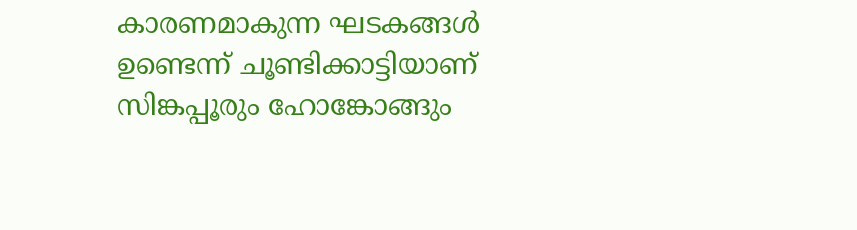കാരണമാകുന്ന ഘടകങ്ങള്‍ ഉണ്ടെന്ന് ചൂണ്ടിക്കാട്ടിയാണ് സിങ്കപ്പൂരും ഹോങ്കോങ്ങും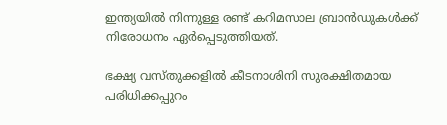ഇന്ത്യയില്‍ നിന്നുള്ള രണ്ട് കറിമസാല ബ്രാന്‍ഡുകള്‍ക്ക് നിരോധനം ഏര്‍പ്പെടുത്തിയത്.

ഭക്ഷ്യ വസ്തുക്കളില്‍ കീടനാശിനി സുരക്ഷിതമായ പരിധിക്കപ്പുറം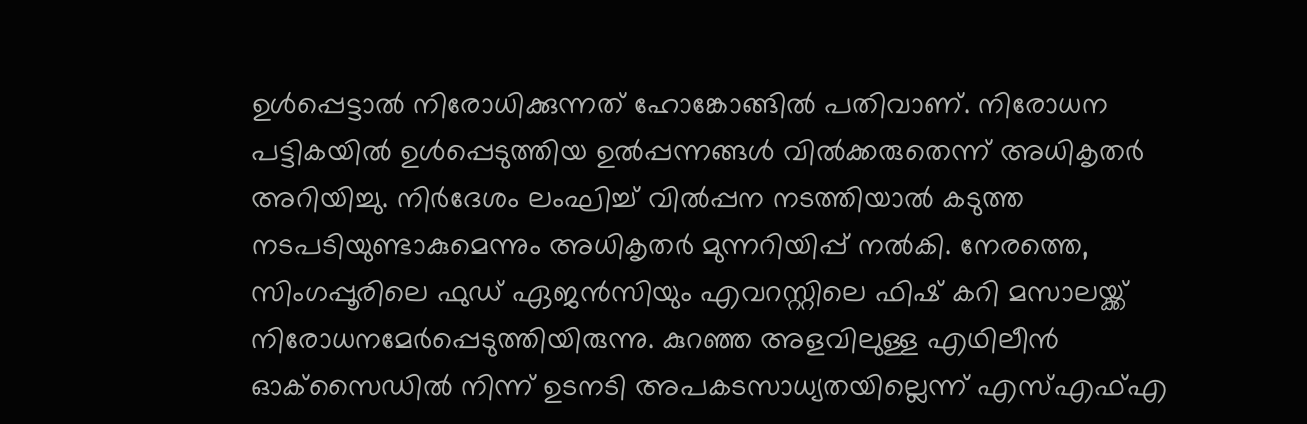ഉള്‍പ്പെട്ടാല്‍ നിരോധിക്കുന്നത് ഹോങ്കോങ്ങില്‍ പതിവാണ്. നിരോധന പട്ടികയില്‍ ഉള്‍പ്പെടുത്തിയ ഉല്‍പ്പന്നങ്ങള്‍ വില്‍ക്കരുതെന്ന് അധികൃതര്‍ അറിയിച്ചു. നിര്‍ദേശം ലംഘിച്ച് വില്‍പ്പന നടത്തിയാല്‍ കടുത്ത നടപടിയുണ്ടാകുമെന്നും അധികൃതര്‍ മുന്നറിയിപ്പ് നല്‍കി. നേരത്തെ, സിംഗപ്പൂരിലെ ഫുഡ് ഏജന്‍സിയും എവറസ്റ്റിലെ ഫിഷ് കറി മസാലയ്ക്ക് നിരോധനമേര്‍പ്പെടുത്തിയിരുന്നു. കുറഞ്ഞ അളവിലുള്ള എഥിലീന്‍ ഓക്‌സൈഡില്‍ നിന്ന് ഉടനടി അപകടസാധ്യതയില്ലെന്ന് എസ്എഫ്എ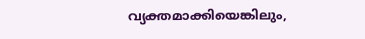വ്യക്തമാക്കിയെങ്കിലും,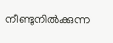നീണ്ടുനില്‍ക്കുന്ന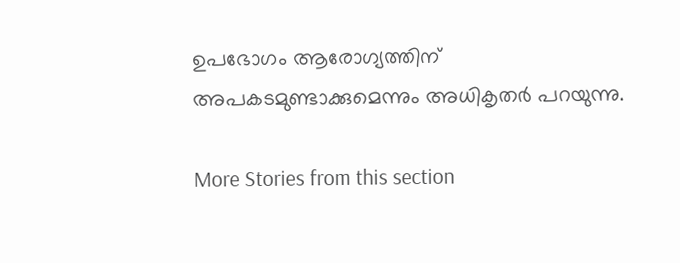ഉപഭോഗം ആരോഗ്യത്തിന് അപകടമുണ്ടാക്കുമെന്നും അധികൃതര്‍ പറയുന്നു.

More Stories from this section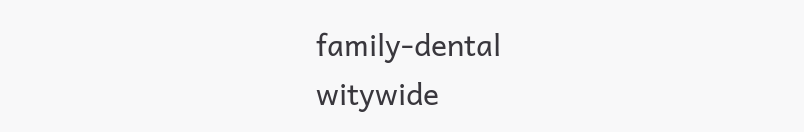family-dental
witywide